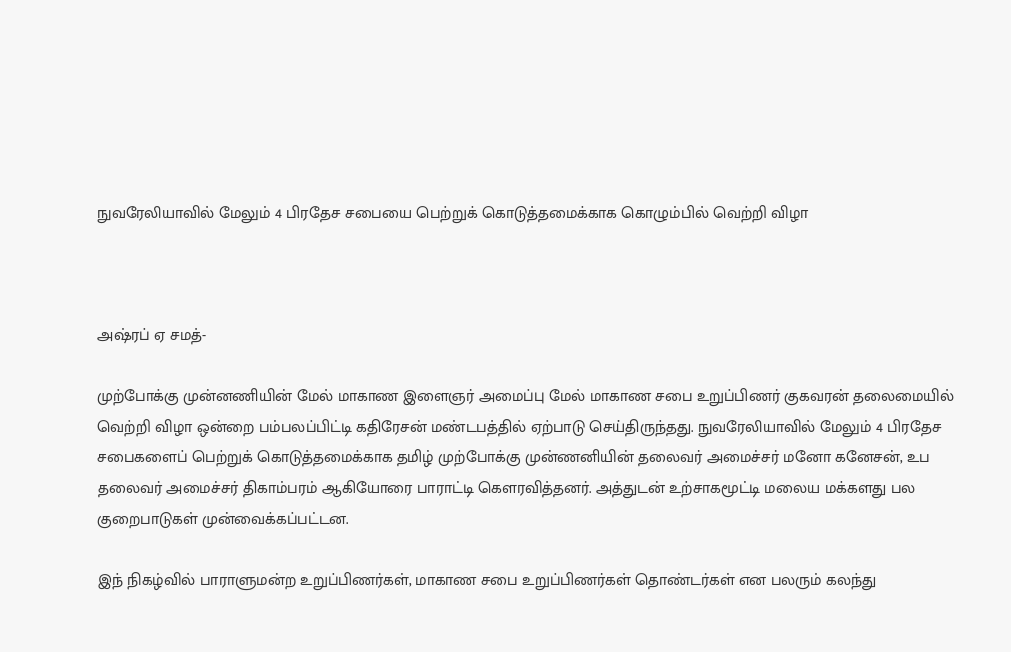நுவரேலியாவில் மேலும் 4 பிரதேச சபையை பெற்றுக் கொடுத்தமைக்காக கொழும்பில் வெற்றி விழா



அஷ்ரப் ஏ சமத்-

முற்போக்கு முன்னணியின் மேல் மாகாண இளைஞர் அமைப்பு மேல் மாகாண சபை உறுப்பிணர் குகவரன் தலைமையில் வெற்றி விழா ஒன்றை பம்பலப்பிட்டி கதிரேசன் மண்டபத்தில் ஏற்பாடு செய்திருந்தது. நுவரேலியாவில் மேலும் 4 பிரதேச சபைகளைப் பெற்றுக் கொடுத்தமைக்காக தமிழ் முற்போக்கு முன்ணனியின் தலைவர் அமைச்சர் மனோ கனேசன், உப தலைவர் அமைச்சர் திகாம்பரம் ஆகியோரை பாராட்டி கௌரவித்தனர். அத்துடன் உற்சாகமூட்டி மலைய மக்களது பல குறைபாடுகள் முன்வைக்கப்பட்டன.

இந் நிகழ்வில் பாராளுமன்ற உறுப்பிணர்கள், மாகாண சபை உறுப்பிணர்கள் தொண்டர்கள் என பலரும் கலந்து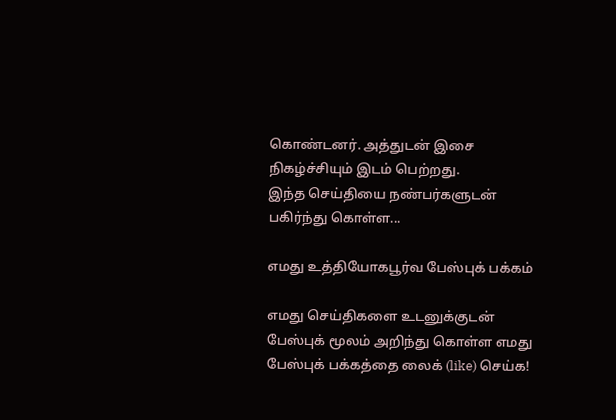கொண்டனர். அத்துடன் இசை நிகழ்ச்சியும் இடம் பெற்றது.
இந்த செய்தியை நண்பர்களுடன் பகிர்ந்து கொள்ள...

எமது உத்தியோகபூர்வ பேஸ்புக் பக்கம்

எமது செய்திகளை உடனுக்குடன் பேஸ்புக் மூலம் அறிந்து கொள்ள எமது பேஸ்புக் பக்கத்தை லைக் (like) செய்க!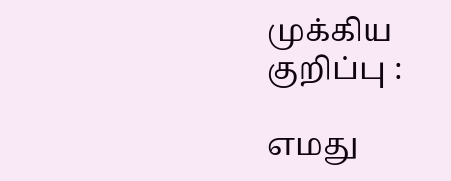முக்கிய குறிப்பு :

எமது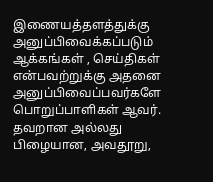இணையத்தளத்துக்கு அனுப்பிவைக்கப்படும் ஆக்கங்கள் , செய்திகள் என்பவற்றுக்கு அதனை அனுப்பிவைப்பவர்களே பொறுப்பாளிகள் ஆவர். தவறான அல்லது பிழையான, அவதூறு,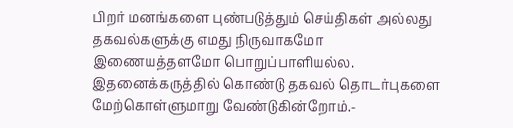பிறர் மனங்களை புண்படுத்தும் செய்திகள் அல்லது தகவல்களுக்கு எமது நிருவாகமோ இணையத்தளமோ பொறுப்பாளியல்ல. இதனைக்கருத்தில் கொண்டு தகவல் தொடர்புகளை மேற்கொள்ளுமாறு வேண்டுகின்றோம்.-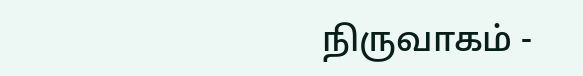நிருவாகம் -